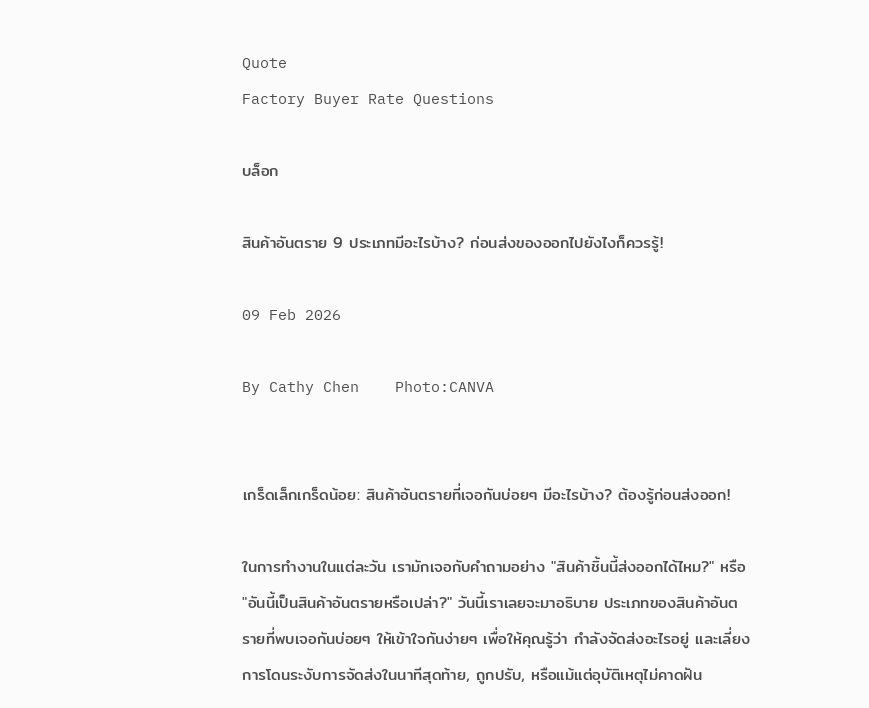Quote
Factory Buyer Rate Questions

บล็อก

สินค้าอันตราย 9 ประเภทมีอะไรบ้าง? ก่อนส่งของออกไปยังไงก็ควรรู้!

09 Feb 2026

By Cathy Chen    Photo:CANVA


เกร็ดเล็กเกร็ดน้อย: สินค้าอันตรายที่เจอกันบ่อยๆ มีอะไรบ้าง? ต้องรู้ก่อนส่งออก!

ในการทำงานในแต่ละวัน เรามักเจอกับคำถามอย่าง "สินค้าชิ้นนี้ส่งออกได้ไหม?" หรือ "อันนี้เป็นสินค้าอันตรายหรือเปล่า?" วันนี้เราเลยจะมาอธิบาย ประเภทของสินค้าอันตรายที่พบเจอกันบ่อยๆ ให้เข้าใจกันง่ายๆ เพื่อให้คุณรู้ว่า กำลังจัดส่งอะไรอยู่ และเลี่ยงการโดนระงับการจัดส่งในนาทีสุดท้าย, ถูกปรับ, หรือแม้แต่อุบัติเหตุไม่คาดฝัน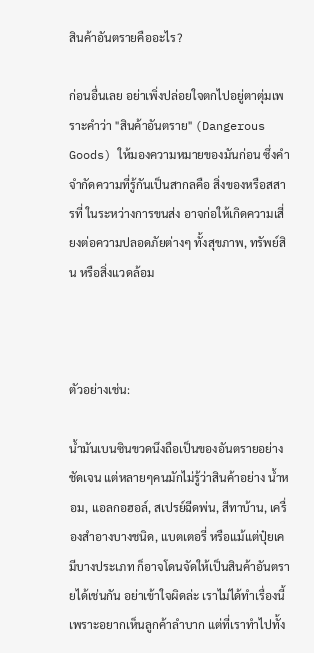สินค้าอันตรายคืออะไร?

ก่อนอื่นเลย อย่าเพิ่งปล่อยใจตกไปอยู่ตาตุ่มเพราะคำว่า "สินค้าอันตราย" (Dangerous Goods) ให้มองความหมายของมันก่อน ซึ่งคำจำกัดความที่รู้กันเป็นสากลคือ สิ่งของหรือสสารที่ ในระหว่างการขนส่ง อาจก่อให้เกิดความเสี่ยงต่อความปลอดภัยต่างๆ ทั้งสุขภาพ, ทรัพย์สิน หรือสิ่งแวดล้อม



ตัวอย่างเช่น:

น้ำมันเบนซินขวดนึงถือเป็นของอันตรายอย่างชัดเจน แต่หลายๆคนมักไม่รู้ว่าสินค้าอย่าง น้ำหอม, แอลกอฮอล์, สเปรย์ฉีดพ่น, สีทาบ้าน, เครื่องสำอางบางชนิด, แบตเตอรี่ หรือแม้แต่ปุ๋ยเคมีบางประเภท ก็อาจโดนจัดให้เป็นสินค้าอันตรายได้เช่นกัน อย่าเข้าใจผิดล่ะ เราไม่ได้ทำเรื่องนี้เพราะอยากเห็นลูกค้าลำบาก แต่ที่เราทำไปทั้ง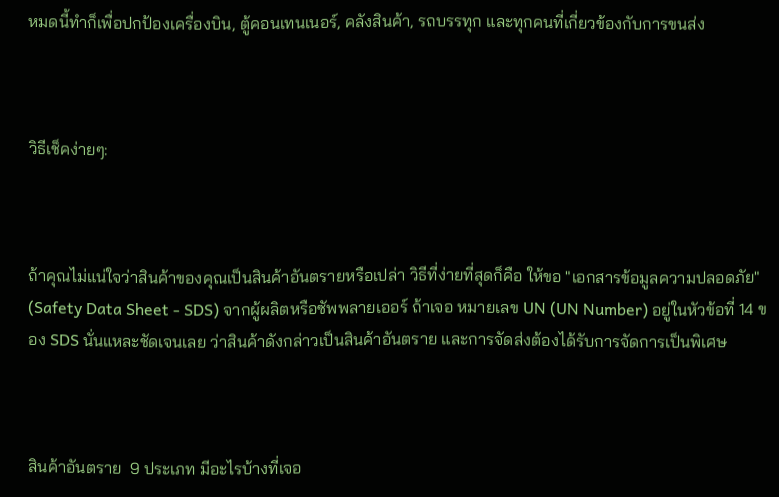หมดนี้ทำก็เพื่อปกป้องเครื่องบิน, ตู้คอนเทนเนอร์, คลังสินค้า, รถบรรทุก และทุกคนที่เกี่ยวข้องกับการขนส่ง



วิธีเช็คง่ายๆ:



ถ้าคุณไม่แน่ใจว่าสินค้าของคุณเป็นสินค้าอันตรายหรือเปล่า วิธีที่ง่ายที่สุดก็คือ ให้ขอ "เอกสารข้อมูลความปลอดภัย" (Safety Data Sheet - SDS) จากผู้ผลิตหรือซัพพลายเออร์ ถ้าเจอ หมายเลข UN (UN Number) อยู่ในหัวข้อที่ 14 ของ SDS นั่นแหละชัดเจนเลย ว่าสินค้าดังกล่าวเป็นสินค้าอันตราย และการจัดส่งต้องได้รับการจัดการเป็นพิเศษ



สินค้าอันตราย  9 ประเภท มีอะไรบ้างที่เจอ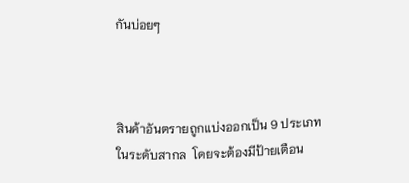กันบ่อยๆ



สินค้าอันตรายถูกแบ่งออกเป็น 9 ประเภทในระดับสากล  โดยจะต้องมีป้ายเตือน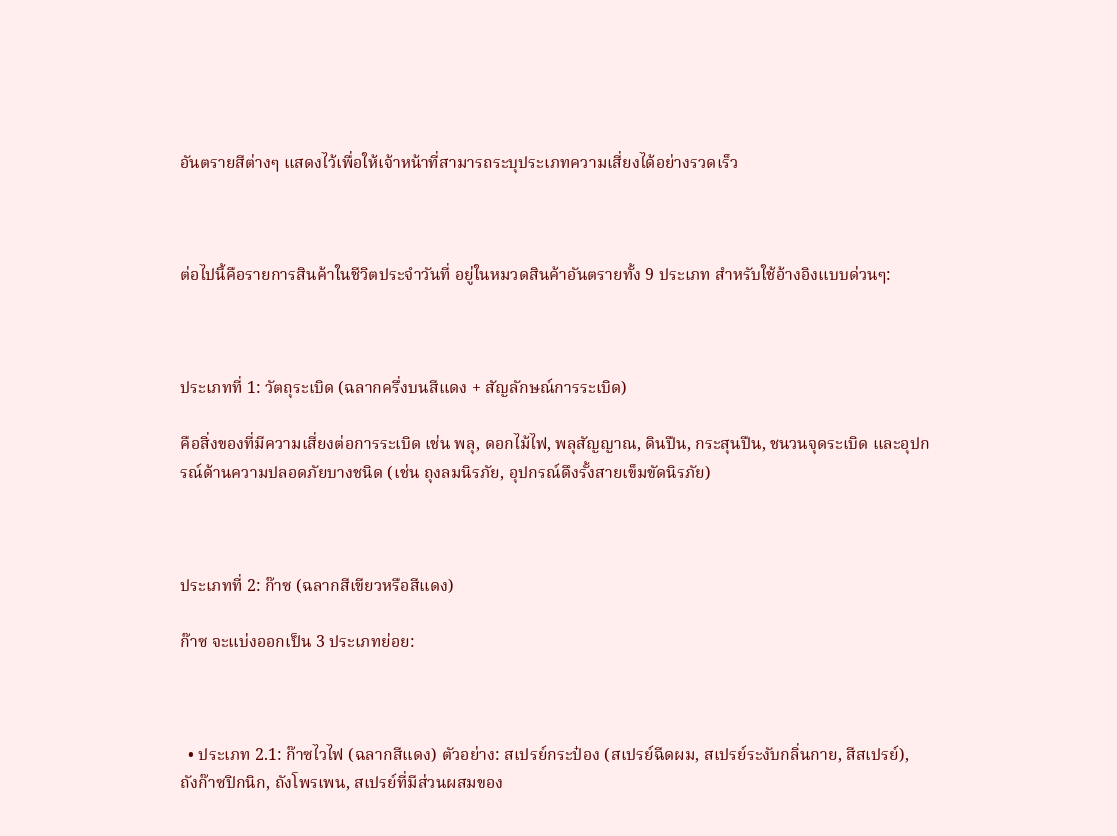อันตรายสีต่างๆ แสดงไว้เพื่อให้เจ้าหน้าที่สามารถระบุประเภทความเสี่ยงได้อย่างรวดเร็ว



ต่อไปนี้คือรายการสินค้าในชีวิตประจำวันที่ อยู่ในหมวดสินค้าอันตรายทั้ง 9 ประเภท สำหรับใช้อ้างอิงแบบด่วนๆ:



ประเภทที่ 1: วัตถุระเบิด (ฉลากครึ่งบนสีแดง + สัญลักษณ์การระเบิด)

คือสิ่งของที่มีความเสี่ยงต่อการระเบิด เช่น พลุ, ดอกไม้ไฟ, พลุสัญญาณ, ดินปืน, กระสุนปืน, ชนวนจุดระเบิด และอุปกรณ์ด้านความปลอดภัยบางชนิด (เช่น ถุงลมนิรภัย, อุปกรณ์ดึงรั้งสายเข็มขัดนิรภัย)



ประเภทที่ 2: ก๊าซ (ฉลากสีเขียวหรือสีแดง)

ก๊าซ จะแบ่งออกเป็น 3 ประเภทย่อย:



  • ประเภท 2.1: ก๊าซไวไฟ (ฉลากสีแดง) ตัวอย่าง: สเปรย์กระป๋อง (สเปรย์ฉีดผม, สเปรย์ระงับกลิ่นกาย, สีสเปรย์), ถังก๊าซปิกนิก, ถังโพรเพน, สเปรย์ที่มีส่วนผสมของ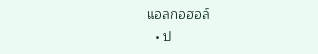แอลกอฮอล์
  • ป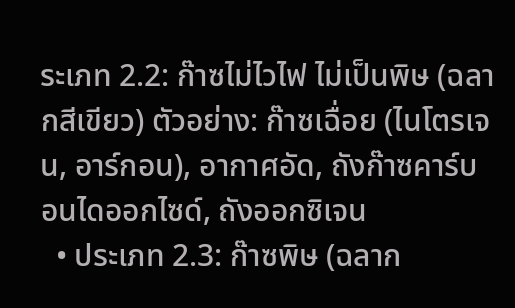ระเภท 2.2: ก๊าซไม่ไวไฟ ไม่เป็นพิษ (ฉลากสีเขียว) ตัวอย่าง: ก๊าซเฉื่อย (ไนโตรเจน, อาร์กอน), อากาศอัด, ถังก๊าซคาร์บอนไดออกไซด์, ถังออกซิเจน
  • ประเภท 2.3: ก๊าซพิษ (ฉลาก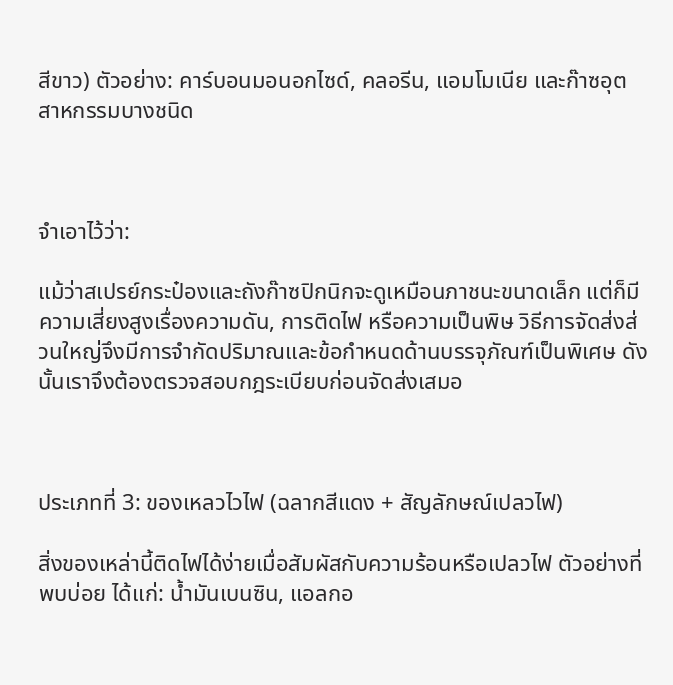สีขาว) ตัวอย่าง: คาร์บอนมอนอกไซด์, คลอรีน, แอมโมเนีย และก๊าซอุตสาหกรรมบางชนิด



จำเอาไว้ว่า:

แม้ว่าสเปรย์กระป๋องและถังก๊าซปิกนิกจะดูเหมือนภาชนะขนาดเล็ก แต่ก็มีความเสี่ยงสูงเรื่องความดัน, การติดไฟ หรือความเป็นพิษ วิธีการจัดส่งส่วนใหญ่จึงมีการจำกัดปริมาณและข้อกำหนดด้านบรรจุภัณฑ์เป็นพิเศษ ดังนั้นเราจึงต้องตรวจสอบกฎระเบียบก่อนจัดส่งเสมอ



ประเภทที่ 3: ของเหลวไวไฟ (ฉลากสีแดง + สัญลักษณ์เปลวไฟ)

สิ่งของเหล่านี้ติดไฟได้ง่ายเมื่อสัมผัสกับความร้อนหรือเปลวไฟ ตัวอย่างที่พบบ่อย ได้แก่: น้ำมันเบนซิน, แอลกอ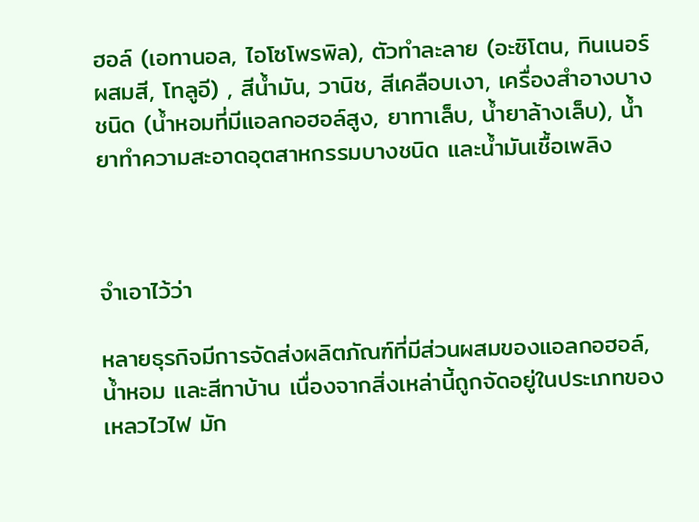ฮอล์ (เอทานอล, ไอโซโพรพิล), ตัวทำละลาย (อะซิโตน, ทินเนอร์ผสมสี, โทลูอี) , สีน้ำมัน, วานิช, สีเคลือบเงา, เครื่องสำอางบางชนิด (น้ำหอมที่มีแอลกอฮอล์สูง, ยาทาเล็บ, น้ำยาล้างเล็บ), น้ำยาทำความสะอาดอุตสาหกรรมบางชนิด และน้ำมันเชื้อเพลิง



จำเอาไว้ว่า

หลายธุรกิจมีการจัดส่งผลิตภัณฑ์ที่มีส่วนผสมของแอลกอฮอล์, น้ำหอม และสีทาบ้าน เนื่องจากสิ่งเหล่านี้ถูกจัดอยู่ในประเภทของเหลวไวไฟ มัก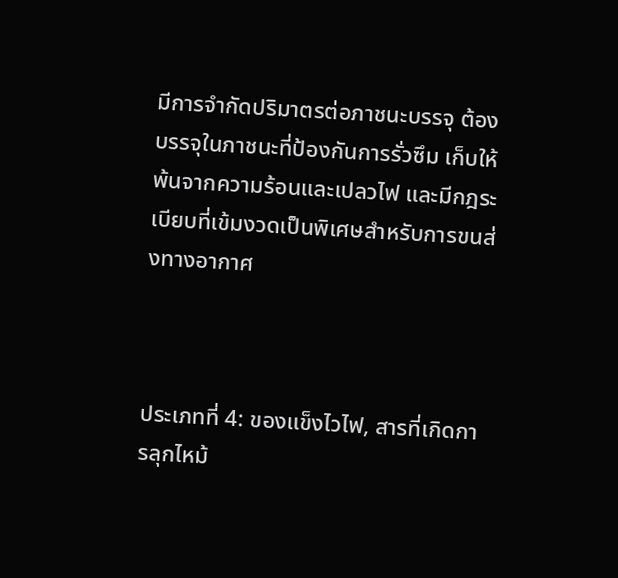มีการจำกัดปริมาตรต่อภาชนะบรรจุ ต้องบรรจุในภาชนะที่ป้องกันการรั่วซึม เก็บให้พ้นจากความร้อนและเปลวไฟ และมีกฎระเบียบที่เข้มงวดเป็นพิเศษสำหรับการขนส่งทางอากาศ



ประเภทที่ 4: ของแข็งไวไฟ, สารที่เกิดการลุกไหม้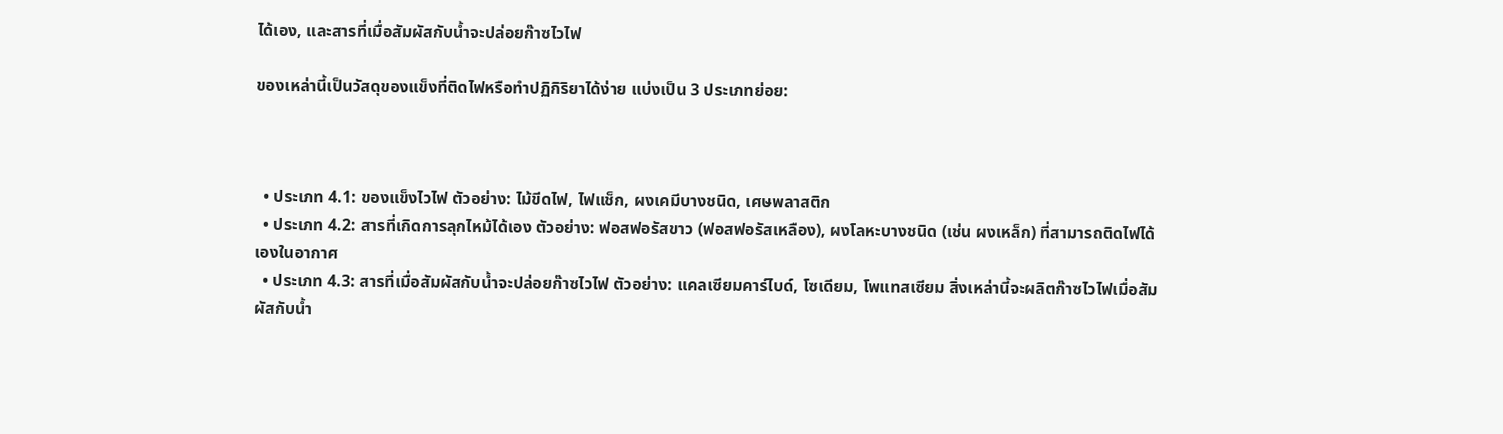ได้เอง, และสารที่เมื่อสัมผัสกับน้ำจะปล่อยก๊าซไวไฟ

ของเหล่านี้เป็นวัสดุของแข็งที่ติดไฟหรือทำปฏิกิริยาได้ง่าย แบ่งเป็น 3 ประเภทย่อย:



  • ประเภท 4.1: ของแข็งไวไฟ ตัวอย่าง: ไม้ขีดไฟ, ไฟแช็ก, ผงเคมีบางชนิด, เศษพลาสติก
  • ประเภท 4.2: สารที่เกิดการลุกไหม้ได้เอง ตัวอย่าง: ฟอสฟอรัสขาว (ฟอสฟอรัสเหลือง), ผงโลหะบางชนิด (เช่น ผงเหล็ก) ที่สามารถติดไฟได้เองในอากาศ
  • ประเภท 4.3: สารที่เมื่อสัมผัสกับน้ำจะปล่อยก๊าซไวไฟ ตัวอย่าง: แคลเซียมคาร์ไบด์, โซเดียม, โพแทสเซียม สิ่งเหล่านี้จะผลิตก๊าซไวไฟเมื่อสัมผัสกับน้ำ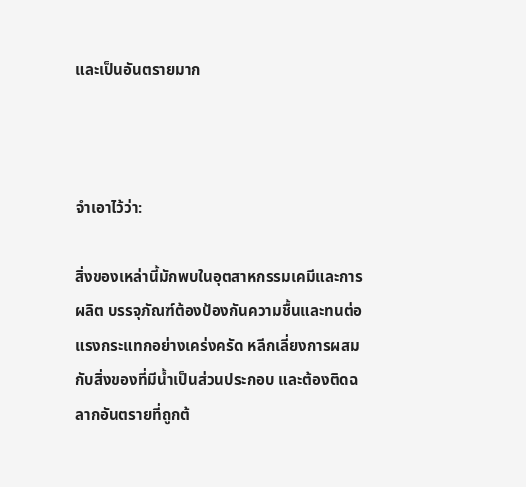และเป็นอันตรายมาก



จำเอาไว้ว่า:

สิ่งของเหล่านี้มักพบในอุตสาหกรรมเคมีและการผลิต บรรจุภัณฑ์ต้องป้องกันความชื้นและทนต่อแรงกระแทกอย่างเคร่งครัด หลีกเลี่ยงการผสมกับสิ่งของที่มีน้ำเป็นส่วนประกอบ และต้องติดฉลากอันตรายที่ถูกต้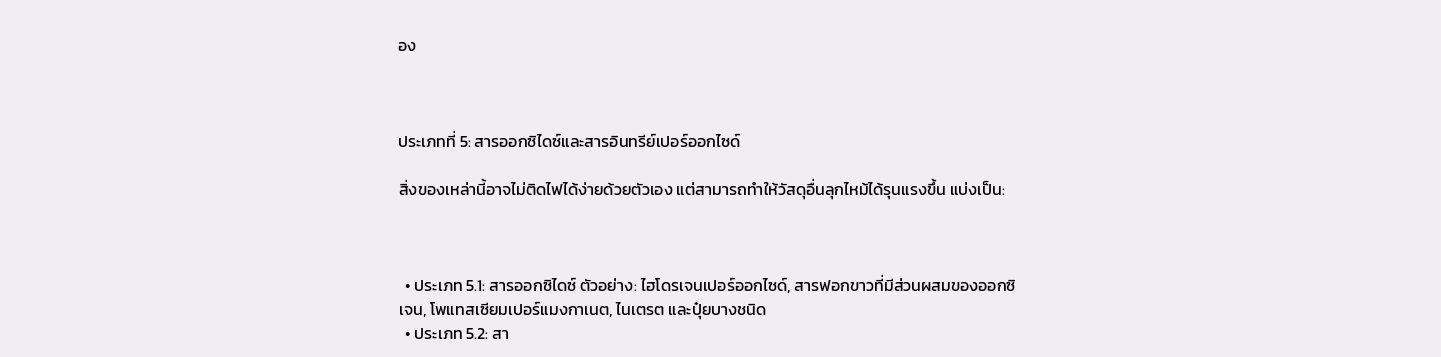อง



ประเภทที่ 5: สารออกซิไดซ์และสารอินทรีย์เปอร์ออกไซด์

สิ่งของเหล่านี้อาจไม่ติดไฟได้ง่ายด้วยตัวเอง แต่สามารถทำให้วัสดุอื่นลุกไหม้ได้รุนแรงขึ้น แบ่งเป็น:



  • ประเภท 5.1: สารออกซิไดซ์ ตัวอย่าง: ไฮโดรเจนเปอร์ออกไซด์, สารฟอกขาวที่มีส่วนผสมของออกซิเจน, โพแทสเซียมเปอร์แมงกาเนต, ไนเตรต และปุ๋ยบางชนิด
  • ประเภท 5.2: สา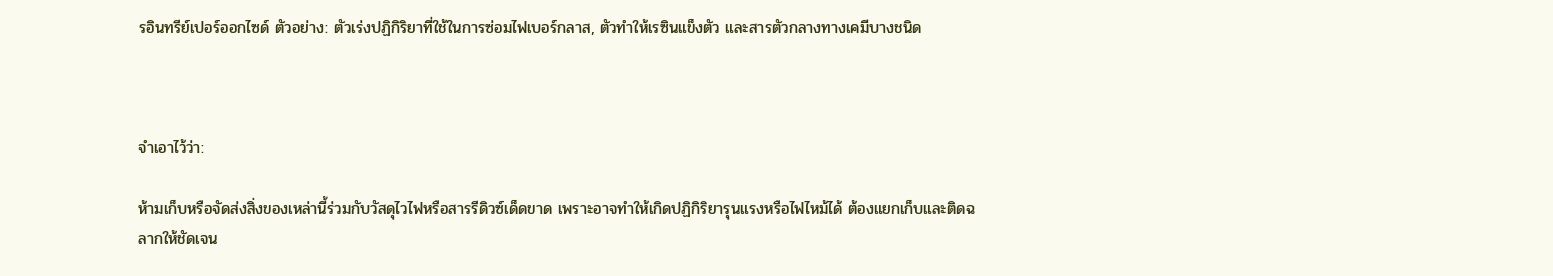รอินทรีย์เปอร์ออกไซด์ ตัวอย่าง: ตัวเร่งปฏิกิริยาที่ใช้ในการซ่อมไฟเบอร์กลาส, ตัวทำให้เรซินแข็งตัว และสารตัวกลางทางเคมีบางชนิด



จำเอาไว้ว่า:

ห้ามเก็บหรือจัดส่งสิ่งของเหล่านี้ร่วมกับวัสดุไวไฟหรือสารรีดิวซ์เด็ดขาด เพราะอาจทำให้เกิดปฏิกิริยารุนแรงหรือไฟไหม้ได้ ต้องแยกเก็บและติดฉลากให้ชัดเจน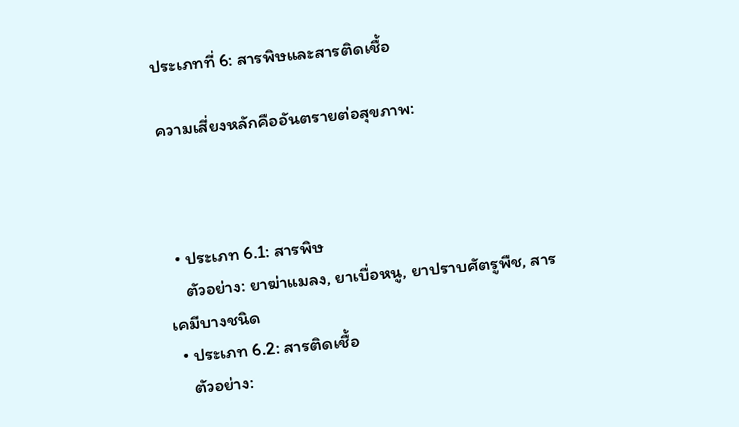ประเภทที่ 6: สารพิษและสารติดเชื้อ

ความเสี่ยงหลักคืออันตรายต่อสุขภาพ:



  • ประเภท 6.1: สารพิษ
    ตัวอย่าง: ยาฆ่าแมลง, ยาเบื่อหนู, ยาปราบศัตรูพืช, สารเคมีบางชนิด
  • ประเภท 6.2: สารติดเชื้อ
    ตัวอย่าง: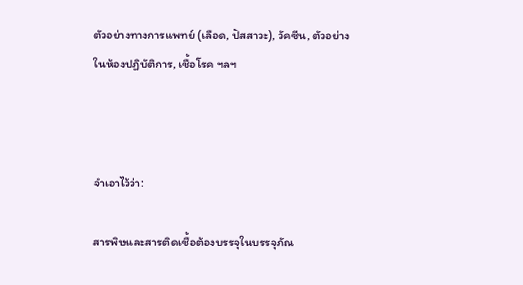ตัวอย่างทางการแพทย์ (เลือด, ปัสสาวะ), วัคซีน, ตัวอย่างในห้องปฏิบัติการ, เชื้อโรค ฯลฯ



จำเอาไว้ว่า:

สารพิษและสารติดเชื้อต้องบรรจุในบรรจุภัณ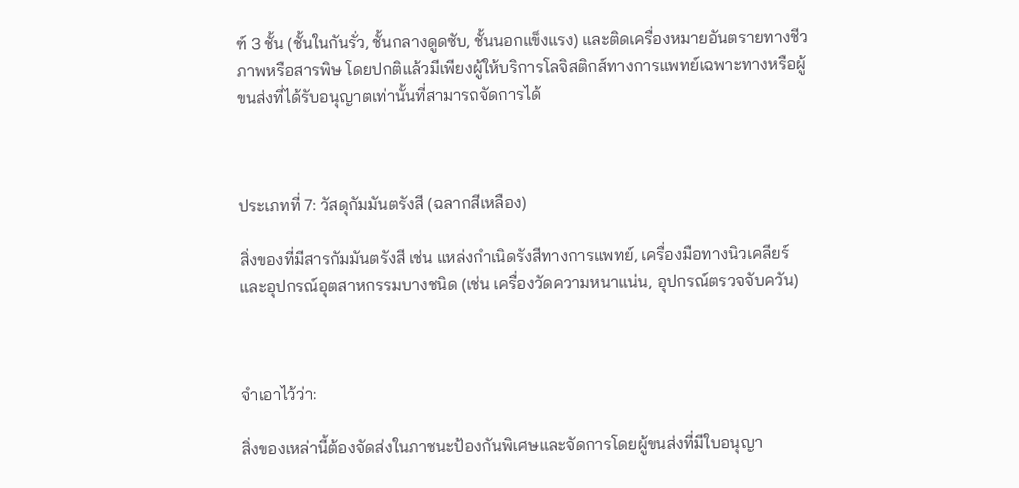ฑ์ 3 ชั้น (ชั้นในกันรั่ว, ชั้นกลางดูดซับ, ชั้นนอกแข็งแรง) และติดเครื่องหมายอันตรายทางชีวภาพหรือสารพิษ โดยปกติแล้วมีเพียงผู้ให้บริการโลจิสติกส์ทางการแพทย์เฉพาะทางหรือผู้ขนส่งที่ได้รับอนุญาตเท่านั้นที่สามารถจัดการได้



ประเภทที่ 7: วัสดุกัมมันตรังสี (ฉลากสีเหลือง)

สิ่งของที่มีสารกัมมันตรังสี เช่น แหล่งกำเนิดรังสีทางการแพทย์, เครื่องมือทางนิวเคลียร์ และอุปกรณ์อุตสาหกรรมบางชนิด (เช่น เครื่องวัดความหนาแน่น, อุปกรณ์ตรวจจับควัน)



จำเอาไว้ว่า:

สิ่งของเหล่านี้ต้องจัดส่งในภาชนะป้องกันพิเศษและจัดการโดยผู้ขนส่งที่มีใบอนุญา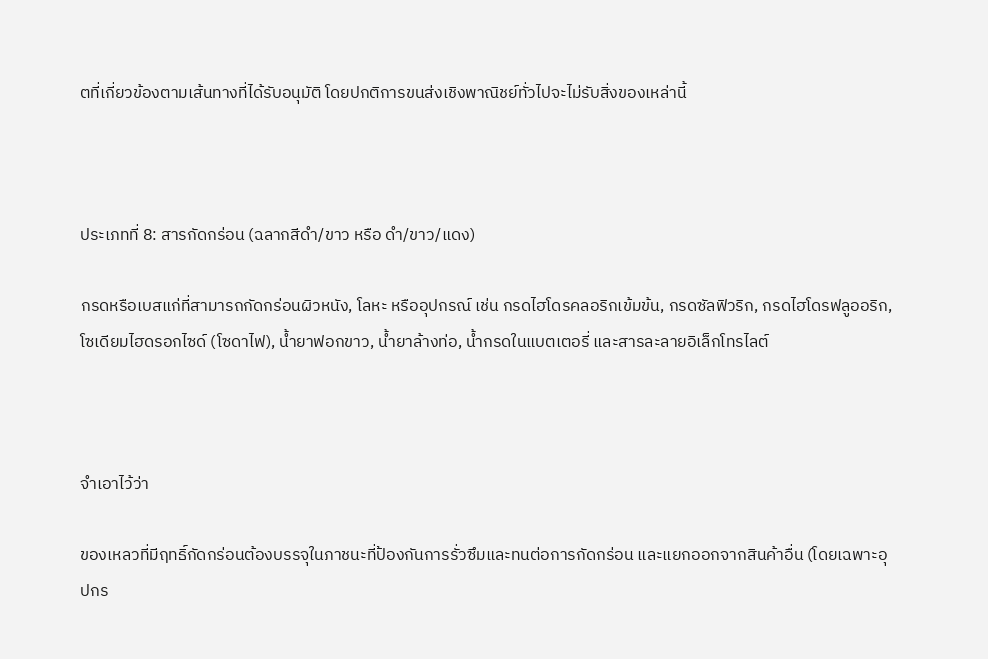ตที่เกี่ยวข้องตามเส้นทางที่ได้รับอนุมัติ โดยปกติการขนส่งเชิงพาณิชย์ทั่วไปจะไม่รับสิ่งของเหล่านี้



ประเภทที่ 8: สารกัดกร่อน (ฉลากสีดำ/ขาว หรือ ดำ/ขาว/แดง)

กรดหรือเบสแก่ที่สามารถกัดกร่อนผิวหนัง, โลหะ หรืออุปกรณ์ เช่น กรดไฮโดรคลอริกเข้มข้น, กรดซัลฟิวริก, กรดไฮโดรฟลูออริก, โซเดียมไฮดรอกไซด์ (โซดาไฟ), น้ำยาฟอกขาว, น้ำยาล้างท่อ, น้ำกรดในแบตเตอรี่ และสารละลายอิเล็กโทรไลต์



จำเอาไว้ว่า

ของเหลวที่มีฤทธิ์กัดกร่อนต้องบรรจุในภาชนะที่ป้องกันการรั่วซึมและทนต่อการกัดกร่อน และแยกออกจากสินค้าอื่น (โดยเฉพาะอุปกร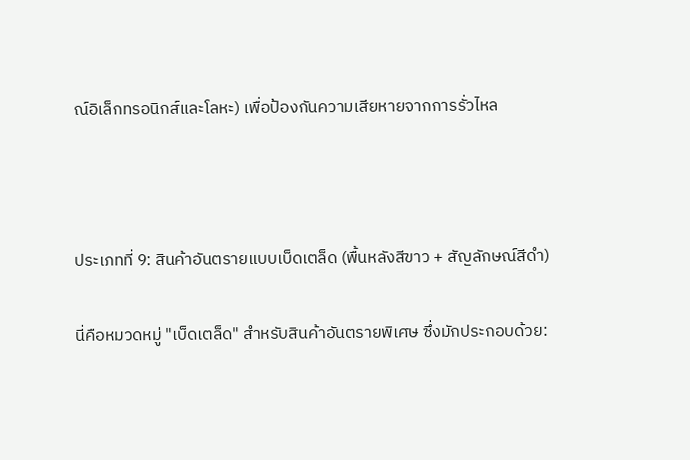ณ์อิเล็กทรอนิกส์และโลหะ) เพื่อป้องกันความเสียหายจากการรั่วไหล



ประเภทที่ 9: สินค้าอันตรายแบบเบ็ดเตล็ด (พื้นหลังสีขาว + สัญลักษณ์สีดำ)

นี่คือหมวดหมู่ "เบ็ดเตล็ด" สำหรับสินค้าอันตรายพิเศษ ซึ่งมักประกอบด้วย: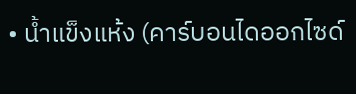• น้ำแข็งแห้ง (คาร์บอนไดออกไซด์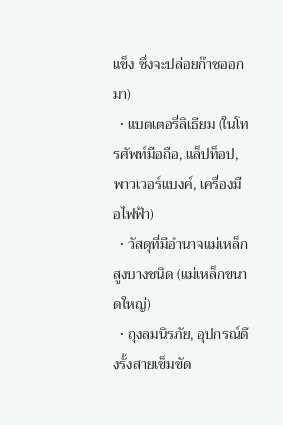แข็ง ซึ่งจะปล่อยก๊าซออกมา)
  • แบตเตอรี่ลิเธียม (ในโทรศัพท์มือถือ, แล็ปท็อป, พาวเวอร์แบงค์, เครื่องมือไฟฟ้า)
  • วัสดุที่มีอำนาจแม่เหล็กสูงบางชนิด (แม่เหล็กขนาดใหญ่)
  • ถุงลมนิรภัย, อุปกรณ์ดึงรั้งสายเข็มขัด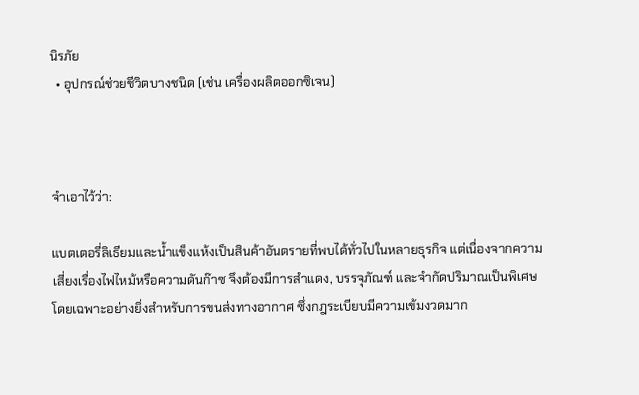นิรภัย
  • อุปกรณ์ช่วยชีวิตบางชนิด (เช่น เครื่องผลิตออกซิเจน)



จำเอาไว้ว่า:

แบตเตอรี่ลิเธียมและน้ำแข็งแห้งเป็นสินค้าอันตรายที่พบได้ทั่วไปในหลายธุรกิจ แต่เนื่องจากความเสี่ยงเรื่องไฟไหม้หรือความดันก๊าซ จึงต้องมีการสำแดง, บรรจุภัณฑ์ และจำกัดปริมาณเป็นพิเศษ โดยเฉพาะอย่างยิ่งสำหรับการขนส่งทางอากาศ ซึ่งกฎระเบียบมีความเข้มงวดมาก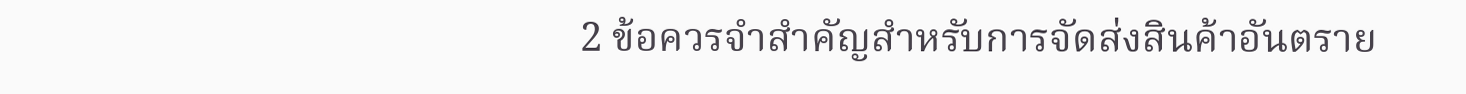2 ข้อควรจำสำคัญสำหรับการจัดส่งสินค้าอันตราย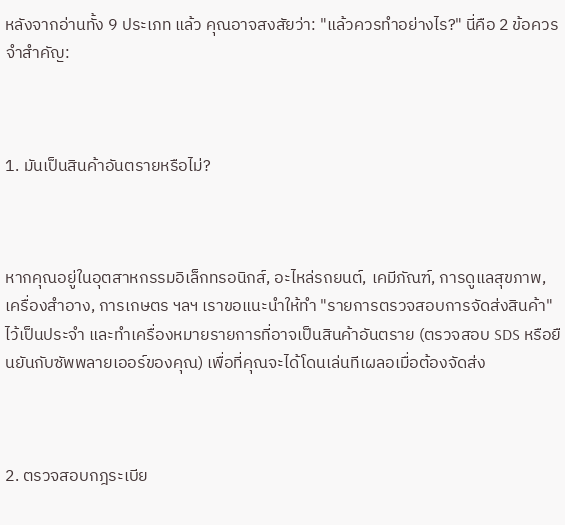หลังจากอ่านทั้ง 9 ประเภท แล้ว คุณอาจสงสัยว่า: "แล้วควรทำอย่างไร?" นี่คือ 2 ข้อควรจำสำคัญ:



1. มันเป็นสินค้าอันตรายหรือไม่?



หากคุณอยู่ในอุตสาหกรรมอิเล็กทรอนิกส์, อะไหล่รถยนต์, เคมีภัณฑ์, การดูแลสุขภาพ, เครื่องสำอาง, การเกษตร ฯลฯ เราขอแนะนำให้ทำ "รายการตรวจสอบการจัดส่งสินค้า" ไว้เป็นประจำ และทำเครื่องหมายรายการที่อาจเป็นสินค้าอันตราย (ตรวจสอบ SDS หรือยืนยันกับซัพพลายเออร์ของคุณ) เพื่อที่คุณจะได้โดนเล่นทีเผลอเมื่อต้องจัดส่ง



2. ตรวจสอบกฎระเบีย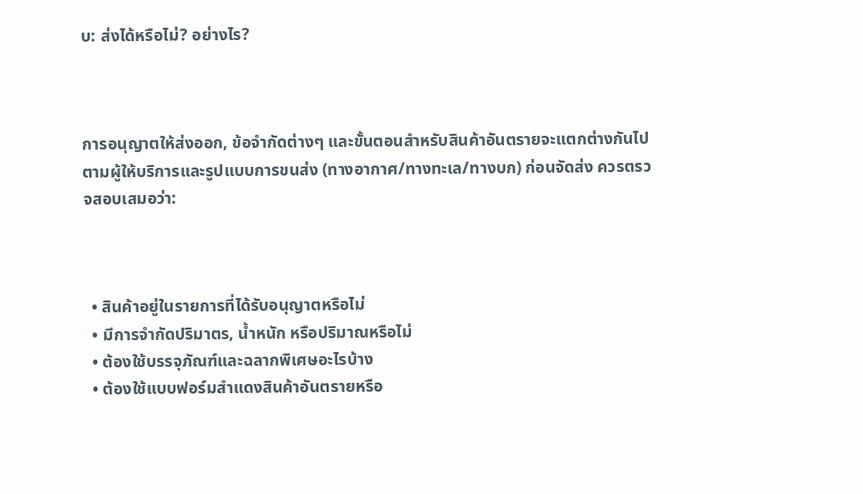บ: ส่งได้หรือไม่? อย่างไร?



การอนุญาตให้ส่งออก, ข้อจำกัดต่างๆ และขั้นตอนสำหรับสินค้าอันตรายจะแตกต่างกันไปตามผู้ให้บริการและรูปแบบการขนส่ง (ทางอากาศ/ทางทะเล/ทางบก) ก่อนจัดส่ง ควรตรวจสอบเสมอว่า:



  • สินค้าอยู่ในรายการที่ได้รับอนุญาตหรือไม่
  • มีการจำกัดปริมาตร, น้ำหนัก หรือปริมาณหรือไม่
  • ต้องใช้บรรจุภัณฑ์และฉลากพิเศษอะไรบ้าง
  • ต้องใช้แบบฟอร์มสำแดงสินค้าอันตรายหรือ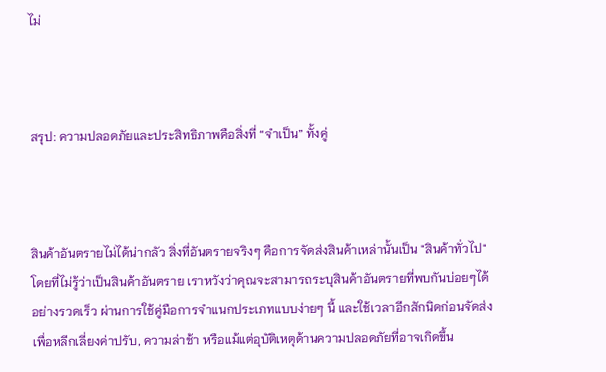ไม่



สรุป: ความปลอดภัยและประสิทธิภาพคือสิ่งที่ “จำเป็น” ทั้งคู่



สินค้าอันตรายไม่ได้น่ากลัว สิ่งที่อันตรายจริงๆ คือการจัดส่งสินค้าเหล่านั้นเป็น "สินค้าทั่วไป" โดยที่ไม่รู้ว่าเป็นสินค้าอันตราย เราหวังว่าคุณจะสามารถระบุสินค้าอันตรายที่พบกันบ่อยๆได้อย่างรวดเร็ว ผ่านการใช้คู่มือการจำแนกประเภทแบบง่ายๆ นี้ และใช้เวลาอีกสักนิดก่อนจัดส่งเพื่อหลีกเลี่ยงค่าปรับ, ความล่าช้า หรือแม้แต่อุบัติเหตุด้านความปลอดภัยที่อาจเกิดขึ้น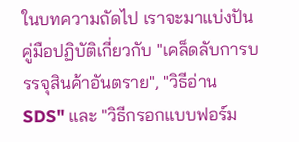ในบทความถัดไป เราจะมาแบ่งปันคู่มือปฏิบัติเกี่ยวกับ "เคล็ดลับการบรรจุสินค้าอันตราย", "วิธีอ่าน SDS" และ "วิธีกรอกแบบฟอร์ม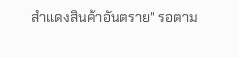สำแดงสินค้าอันตราย" รอตาม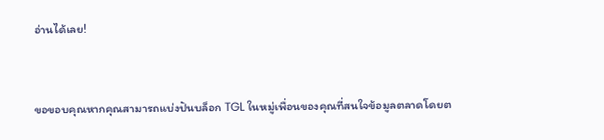อ่านได้เลย!



ขอขอบคุณหากคุณสามารถแบ่งปันบล็อก TGL ในหมู่เพื่อนของคุณที่สนใจข้อมูลตลาดโดยต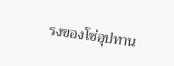รงของโซ่อุปทาน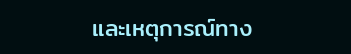และเหตุการณ์ทาง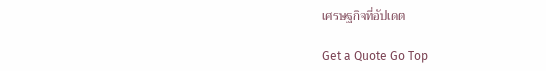เศรษฐกิจที่อัปเดต

Get a Quote Go Top